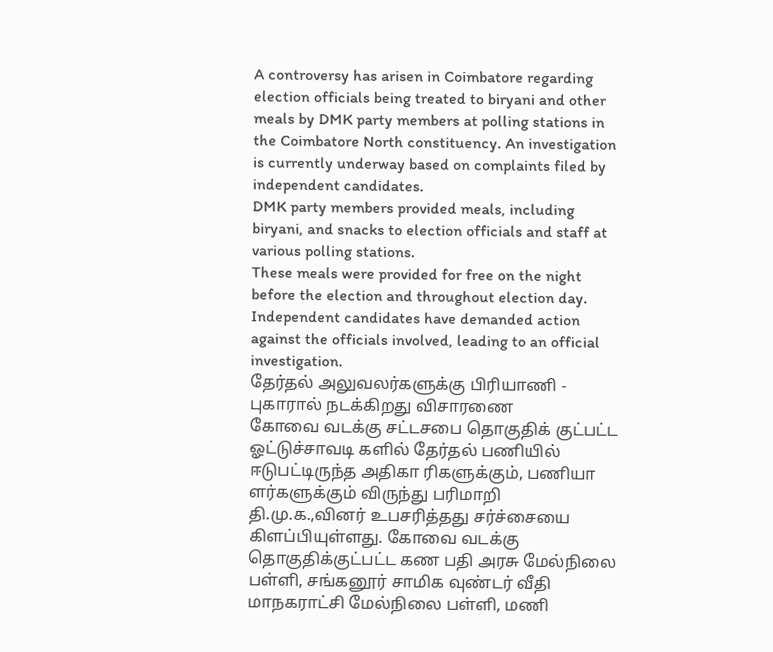A controversy has arisen in Coimbatore regarding election officials being treated to biryani and other meals by DMK party members at polling stations in the Coimbatore North constituency. An investigation is currently underway based on complaints filed by independent candidates.
DMK party members provided meals, including biryani, and snacks to election officials and staff at various polling stations.
These meals were provided for free on the night before the election and throughout election day.
Independent candidates have demanded action against the officials involved, leading to an official investigation.
தேர்தல் அலுவலர்களுக்கு பிரியாணி - புகாரால் நடக்கிறது விசாரணை
கோவை வடக்கு சட்டசபை தொகுதிக் குட்பட்ட ஓட்டுச்சாவடி களில் தேர்தல் பணியில் ஈடுபட்டிருந்த அதிகா ரிகளுக்கும், பணியா ளர்களுக்கும் விருந்து பரிமாறி தி.மு.க.,வினர் உபசரித்தது சர்ச்சையை கிளப்பியுள்ளது. கோவை வடக்கு தொகுதிக்குட்பட்ட கண பதி அரசு மேல்நிலை பள்ளி, சங்கனூர் சாமிக வுண்டர் வீதி மாநகராட்சி மேல்நிலை பள்ளி, மணி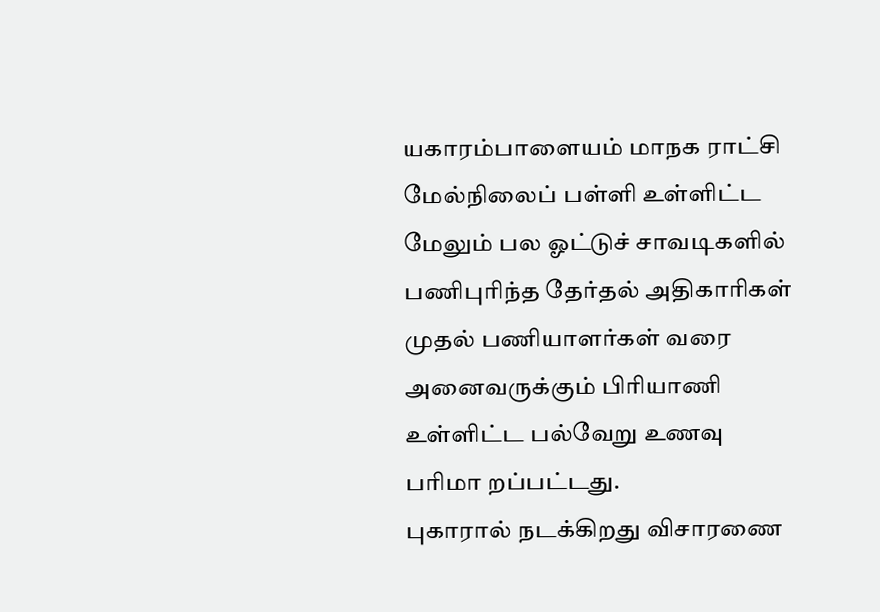யகாரம்பாளையம் மாநக ராட்சி மேல்நிலைப் பள்ளி உள்ளிட்ட மேலும் பல ஓட்டுச் சாவடிகளில் பணிபுரிந்த தேர்தல் அதிகாரிகள் முதல் பணியாளர்கள் வரை அனைவருக்கும் பிரியாணி உள்ளிட்ட பல்வேறு உணவு பரிமா றப்பட்டது.
புகாரால் நடக்கிறது விசாரணை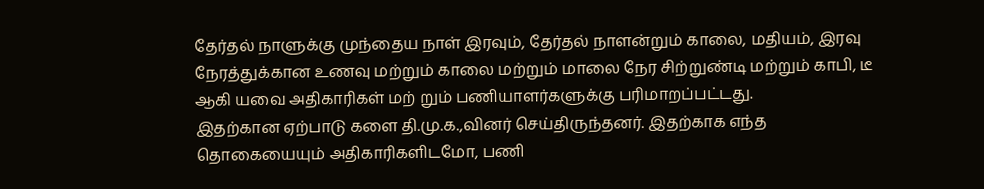தேர்தல் நாளுக்கு முந்தைய நாள் இரவும், தேர்தல் நாளன்றும் காலை, மதியம், இரவு நேரத்துக்கான உணவு மற்றும் காலை மற்றும் மாலை நேர சிற்றுண்டி மற்றும் காபி, டீ ஆகி யவை அதிகாரிகள் மற் றும் பணியாளர்களுக்கு பரிமாறப்பட்டது.
இதற்கான ஏற்பாடு களை தி.மு.க.,வினர் செய்திருந்தனர். இதற்காக எந்த தொகையையும் அதிகாரிகளிடமோ, பணி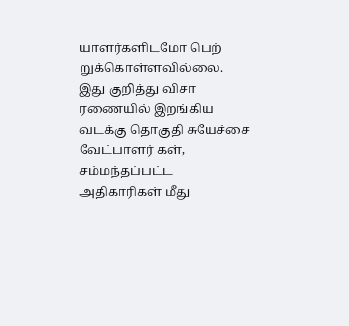யாளர்களிடமோ பெற் றுக்கொள்ளவில்லை.
இது குறித்து விசா ரணையில் இறங்கிய வடக்கு தொகுதி சுயேச்சை வேட்பாளர் கள், சம்மந்தப்பட்ட அதிகாரிகள் மீது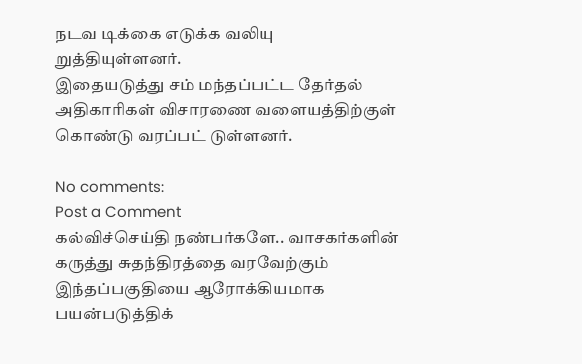நடவ டிக்கை எடுக்க வலியு றுத்தியுள்ளனர்.
இதையடுத்து சம் மந்தப்பட்ட தேர்தல் அதிகாரிகள் விசாரணை வளையத்திற்குள் கொண்டு வரப்பட் டுள்ளனர்.

No comments:
Post a Comment
கல்விச்செய்தி நண்பர்களே.. வாசகர்களின் கருத்து சுதந்திரத்தை வரவேற்கும் இந்தப்பகுதியை ஆரோக்கியமாக பயன்படுத்திக்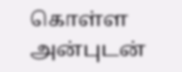கொள்ள அன்புடன்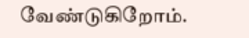வேண்டுகிறோம்.